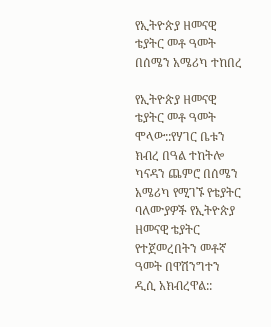የኢትዮጵያ ዘመናዊ ቴያትር መቶ ዓመት በሰሜን አሜሪካ ተከበረ

የኢትዮጵያ ዘመናዊ ቴያትር መቶ ዓመት ሞላው::የሃገር ቤቱን ክብረ በዓል ተከትሎ ካናዳን ጨምሮ በሰሜን አሜሪካ የሚገኙ የቴያትር ባለሙያዎች የኢትዮጵያ ዘመናዊ ቴያትር የተጀመረበትን መቶኛ ዓመት በዋሽንግተን ዲሲ አክብረዋል::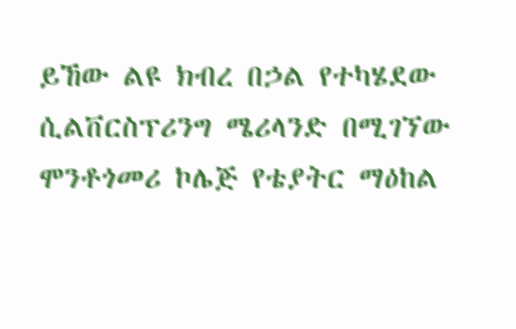ይኸው ልዩ ክብረ በኃል የተካሄደው ሲልቨርስፕሪንግ ሜሪላንድ በሚገኘው ሞንቶጎመሪ ኮሌጅ የቴያትር ማዕከል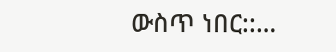ውስጥ ነበር::…